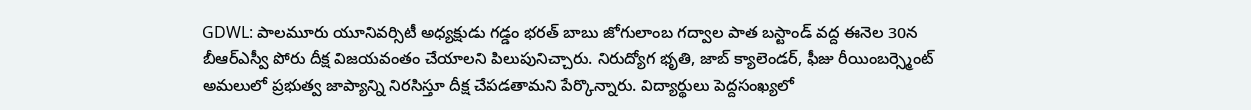GDWL: పాలమూరు యూనివర్సిటీ అధ్యక్షుడు గడ్డం భరత్ బాబు జోగులాంబ గద్వాల పాత బస్టాండ్ వద్ద ఈనెల 30న బీఆర్ఎస్వీ పోరు దీక్ష విజయవంతం చేయాలని పిలుపునిచ్చారు. నిరుద్యోగ భృతి, జాబ్ క్యాలెండర్, ఫీజు రీయింబర్స్మెంట్ అమలులో ప్రభుత్వ జాప్యాన్ని నిరసిస్తూ దీక్ష చేపడతామని పేర్కొన్నారు. విద్యార్థులు పెద్దసంఖ్యలో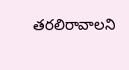తరలిరావాలని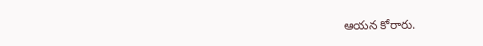ఆయన కోరారు.